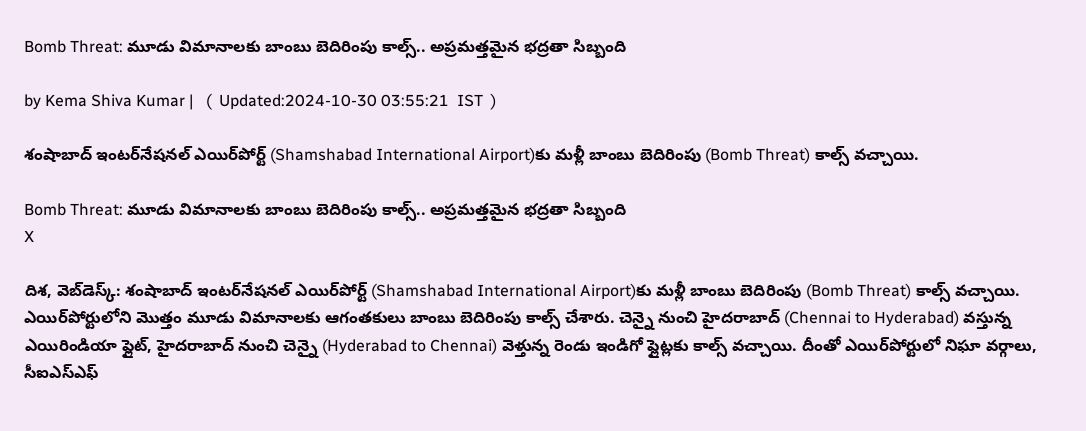Bomb Threat: మూడు విమానాలకు బాంబు బెదిరింపు కాల్స్.. అప్రమత్తమైన భద్రతా సిబ్బంది

by Kema Shiva Kumar |   (  Updated:2024-10-30 03:55:21  IST  )

శంషాబాద్ ఇంటర్‌నేషనల్ ఎయిర్‌పోర్ట్ (Shamshabad International Airport)కు మళ్లీ బాంబు బెదిరింపు (Bomb Threat) కాల్స్ వచ్చాయి.

Bomb Threat: మూడు విమానాలకు బాంబు బెదిరింపు కాల్స్.. అప్రమత్తమైన భద్రతా సిబ్బంది
X

దిశ, వెబ్‌డెస్క్: శంషాబాద్ ఇంటర్‌నేషనల్ ఎయిర్‌పోర్ట్ (Shamshabad International Airport)కు మళ్లీ బాంబు బెదిరింపు (Bomb Threat) కాల్స్ వచ్చాయి. ఎయిర్‌పోర్టులోని మొత్తం మూడు విమానాలకు ఆగంతకులు బాంబు బెదిరింపు కాల్స్‌ చేశారు. చెన్నై నుంచి హైదరాబాద్ (Chennai to Hyderabad) వస్తున్న ఎయిరిండియా ఫ్లైట్, హైదరాబాద్ నుంచి చెన్నై (Hyderabad to Chennai) వెళ్తున్న రెండు ఇండిగో ఫ్లైట్లకు కాల్స్ వచ్చాయి. దీంతో ఎయిర్‌పోర్టులో నిఘా వర్గాలు, సీఐఎస్‌ఎఫ్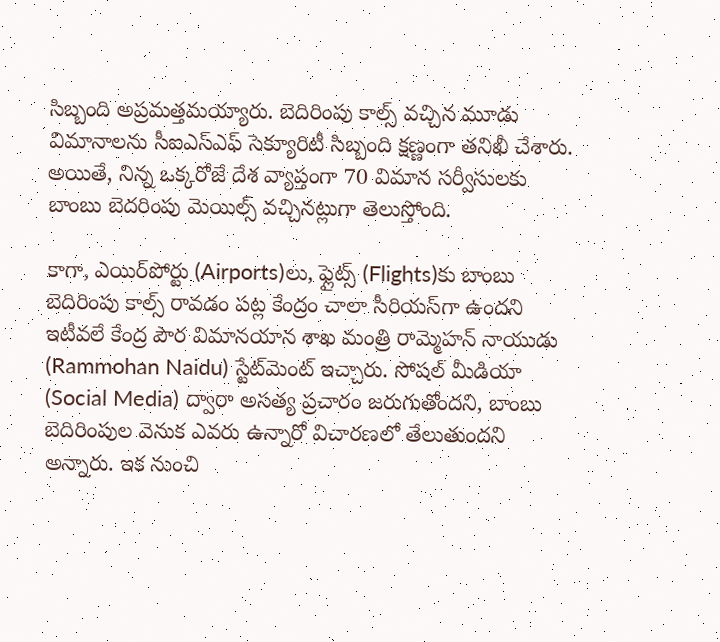సిబ్బంది అప్రమత్తమయ్యారు. బెదిరింపు కాల్స్ వచ్చిన మూడు విమానాలను సీఐఎస్ఎఫ్ సెక్యూరిటీ సిబ్బంది క్షణ్ణంగా తనిఖీ చేశారు. అయితే, నిన్న ఒక్కరోజే దేశ వ్యాప్తంగా 70 విమాన సర్వీసులకు బాంబు బెదరింపు మెయిల్స్ వచ్చినట్లుగా తెలుస్తోంది.

కాగా, ఎయిర్‌పోర్టు (Airports)లు, ఫ్లైట్స్‌ (Flights)కు బాంబు బెదిరింపు కాల్స్ రావడం పట్ల కేంద్రం చాలా సీరియస్‌గా ఉందని ఇటీవలే కేంద్ర పౌర విమానయాన శాఖ మంత్రి రామ్మెహన్ నాయుడు (Rammohan Naidu) స్టేట్‌మెంట్ ఇచ్చారు. సోషల్ మీడియా (Social Media) ద్వారా అసత్య ప్రచారం జరుగుతోందని, బాంబు బెదిరింపుల వెనుక ఎవరు ఉన్నారో విచారణలో తేలుతుందని అన్నారు. ఇక నుంచి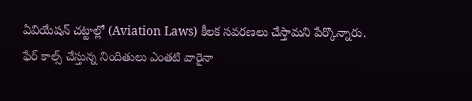ఏవియేషన్‌ చట్టాల్లో (Aviation Laws) కీలక సవరణలు చేస్తామని పేర్కొన్నారు. ఫేర్ కాల్స్ చేస్తున్న నిందితులు ఎంతటి వారైనా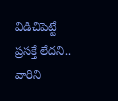విడిచిపెట్టే ప్రసక్తే లేదని.. వారిని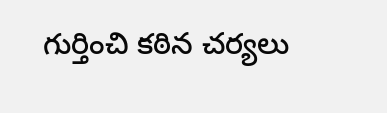గుర్తించి కఠిన చర్యలు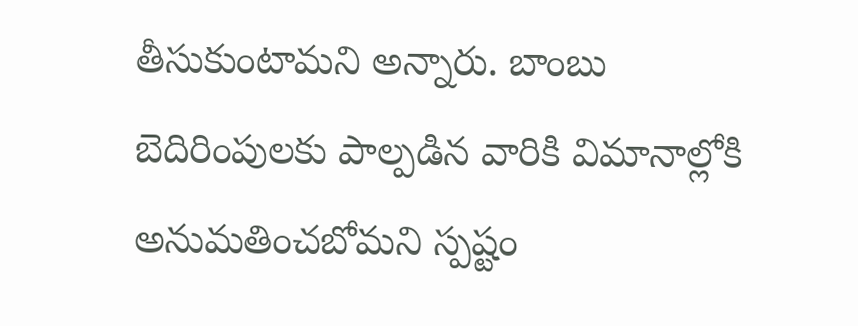తీసుకుంటామని అన్నారు. బాంబు బెదిరింపులకు పాల్పడిన వారికి విమానాల్లోకి అనుమతించబోమని స్పష్టం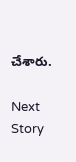చేశారు.

Next Story